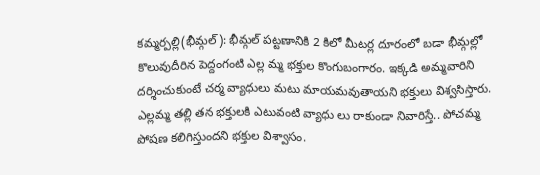కమ్మర్పల్లి(భీమ్గల్): భీమ్గల్ పట్టణానికి 2 కిలో మీటర్ల దూరంలో బడా భీమ్గల్లో కొలువుదీరిన పెద్దంగంటి ఎల్ల మ్మ భక్తుల కొంగుబంగారం. ఇక్కడి అమ్మవారిని దర్శించుకుంటే చర్మ వ్యాధులు మటు మాయమవుతాయని భక్తులు విశ్వసిస్తారు. ఎల్లమ్మ తల్లి తన భక్తులకి ఎటువంటి వ్యాధు లు రాకుండా నివారిస్తే.. పోచమ్మ పోషణ కలిగిస్తుందని భక్తుల విశ్వాసం.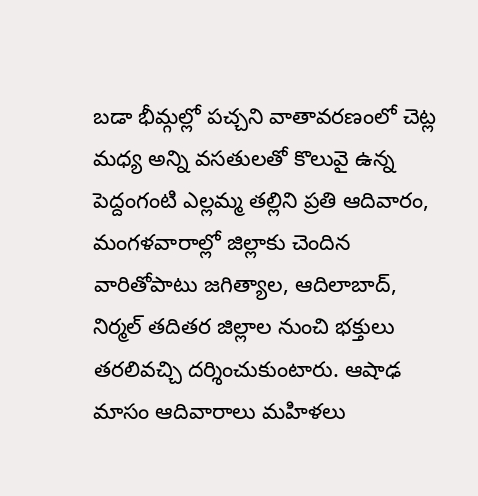బడా భీమ్గల్లో పచ్చని వాతావరణంలో చెట్ల మధ్య అన్ని వసతులతో కొలువై ఉన్న పెద్దంగంటి ఎల్లమ్మ తల్లిని ప్రతి ఆదివారం, మంగళవారాల్లో జిల్లాకు చెందిన వారితోపాటు జగిత్యాల, ఆదిలాబాద్, నిర్మల్ తదితర జిల్లాల నుంచి భక్తులు తరలివచ్చి దర్శించుకుంటారు. ఆషాఢ మాసం ఆదివారాలు మహిళలు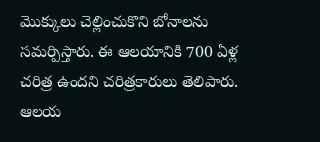మొక్కులు చెల్లించుకొని బోనాలను సమర్పిస్తారు. ఈ ఆలయానికి 700 ఏళ్ల చరిత్ర ఉందని చరిత్రకారులు తెలిపారు. ఆలయ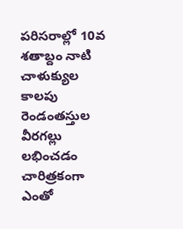పరిసరాల్లో 10వ శతాబ్దం నాటి చాళుక్యుల కాలపు రెండంతస్తుల వీరగల్లు లభించడం చారిత్రకంగా ఎంతో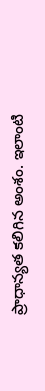ప్రాధాన్యత కలిగిన అంశం. ఇలాంటి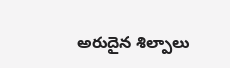అరుదైన శిల్పాలు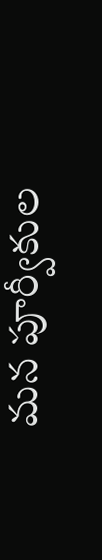మన పూర్వీకుల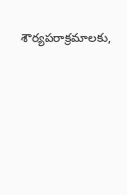శౌర్యపరాక్రమాలకు,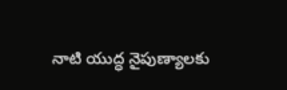నాటి యుద్ధ నైపుణ్యాలకు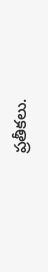ప్రతీకలు.